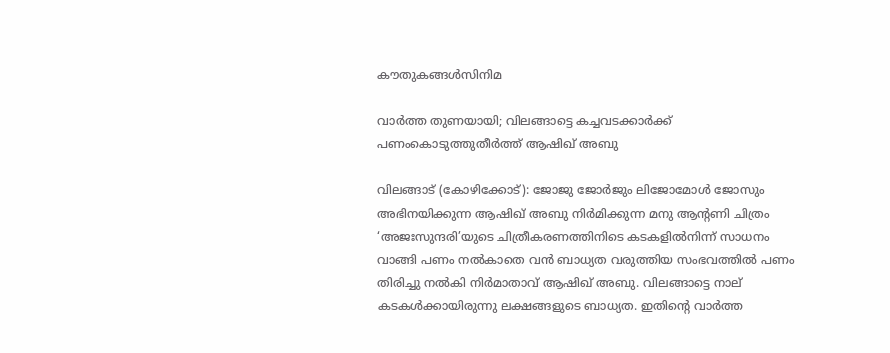കൗതുകങ്ങൾസിനിമ

വാര്‍ത്ത തുണയായി; വിലങ്ങാട്ടെ കച്ചവടക്കാര്‍ക്ക് പണംകൊടുത്തുതീര്‍ത്ത് ആഷിഖ് അബു

വിലങ്ങാട് (കോഴിക്കോട്): ജോജു ജോർജും ലിജോമോൾ ജോസും അഭിനയിക്കുന്ന ആഷിഖ് അബു നിർമിക്കുന്ന മനു ആന്റണി ചിത്രം ‘അജഃസുന്ദരി’യുടെ ചിത്രീകരണത്തിനിടെ കടകളിൽനിന്ന് സാധനം വാങ്ങി പണം നൽകാതെ വൻ ബാധ്യത വരുത്തിയ സംഭവത്തിൽ പണം തിരിച്ചു നൽകി നിർമാതാവ് ആഷിഖ് അബു. വിലങ്ങാട്ടെ നാല് കടകൾക്കായിരുന്നു ലക്ഷങ്ങളുടെ ബാധ്യത. ഇതിന്റെ വാർത്ത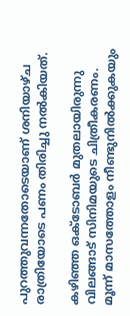പുറത്തുവന്നതോടെയാണ് ശനിയാഴ്ച രാത്രിയോടെ പണം തിരിച്ചു നൽകിയത്.

കഴിഞ്ഞ ഒക്ടോബർ മുതലായിരുന്നു വിലങ്ങാട് സിനിമയുടെ ചിത്രീകരണം. മൂന്ന് മാസത്തോളം നീണ്ടുനിൽക്കുകയും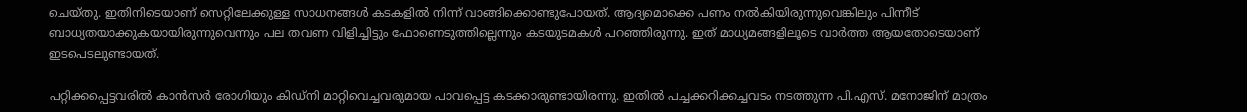ചെയ്തു. ഇതിനിടെയാണ് സെറ്റിലേക്കുള്ള സാധനങ്ങൾ കടകളിൽ നിന്ന് വാങ്ങിക്കൊണ്ടുപോയത്. ആദ്യമൊക്കെ പണം നൽകിയിരുന്നുവെങ്കിലും പിന്നീട് ബാധ്യതയാക്കുകയായിരുന്നുവെന്നും പല തവണ വിളിച്ചിട്ടും ഫോണെടുത്തില്ലെന്നും കടയുടമകൾ പറഞ്ഞിരുന്നു. ഇത് മാധ്യമങ്ങളിലൂടെ വാർത്ത ആയതോടെയാണ് ഇടപെടലുണ്ടായത്.

പറ്റിക്കപ്പെട്ടവരിൽ കാൻസർ രോഗിയും കിഡ്‌നി മാറ്റിവെച്ചവരുമായ പാവപ്പെട്ട കടക്കാരുണ്ടായിരന്നു. ഇതിൽ പച്ചക്കറിക്കച്ചവടം നടത്തുന്ന പി.എസ്. മനോജിന് മാത്രം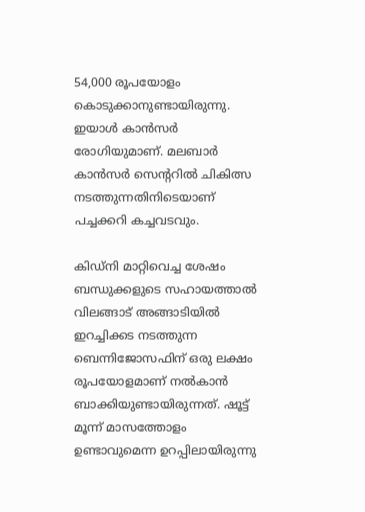54,000 രൂപയോളം കൊടുക്കാനുണ്ടായിരുന്നു. ഇയാൾ കാൻസർ രോഗിയുമാണ്. മലബാർ കാൻസർ സെന്ററിൽ ചികിത്സ നടത്തുന്നതിനിടെയാണ് പച്ചക്കറി കച്ചവടവും.

കിഡ്‌നി മാറ്റിവെച്ച ശേഷം ബന്ധുക്കളുടെ സഹായത്താൽ വിലങ്ങാട് അങ്ങാടിയിൽ ഇറച്ചിക്കട നടത്തുന്ന ബെന്നിജോസഫിന് ഒരു ലക്ഷം രൂപയോളമാണ് നൽകാൻ ബാക്കിയുണ്ടായിരുന്നത്. ഷൂട്ട് മൂന്ന് മാസത്തോളം ഉണ്ടാവുമെന്ന ഉറപ്പിലായിരുന്നു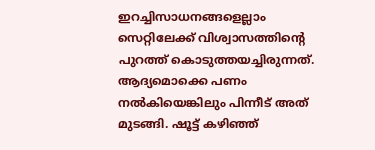ഇറച്ചിസാധനങ്ങളെല്ലാം സെറ്റിലേക്ക് വിശ്വാസത്തിന്റെ പുറത്ത് കൊടുത്തയച്ചിരുന്നത്. ആദ്യമൊക്കെ പണം നൽകിയെങ്കിലും പിന്നീട് അത് മുടങ്ങി. ഷൂട്ട് കഴിഞ്ഞ്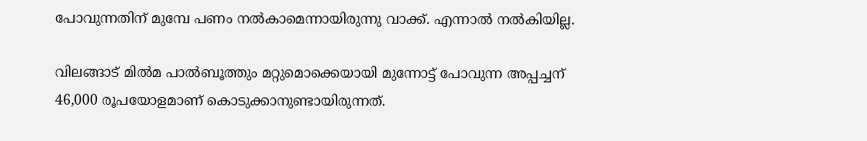പോവുന്നതിന് മുമ്പേ പണം നൽകാമെന്നായിരുന്നു വാക്ക്. എന്നാൽ നൽകിയില്ല.

വിലങ്ങാട് മിൽമ പാൽബൂത്തും മറ്റുമൊക്കെയായി മുന്നോട്ട് പോവുന്ന അപ്പച്ചന് 46,000 രൂപയോളമാണ് കൊടുക്കാനുണ്ടായിരുന്നത്.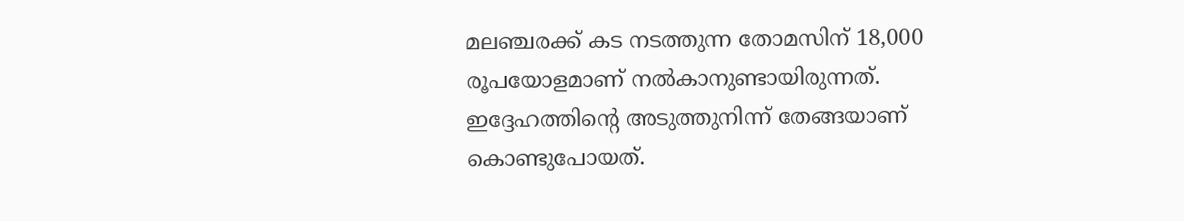മലഞ്ചരക്ക് കട നടത്തുന്ന തോമസിന് 18,000 രൂപയോളമാണ് നൽകാനുണ്ടായിരുന്നത്. ഇദ്ദേഹത്തിന്റെ അടുത്തുനിന്ന് തേങ്ങയാണ് കൊണ്ടുപോയത്.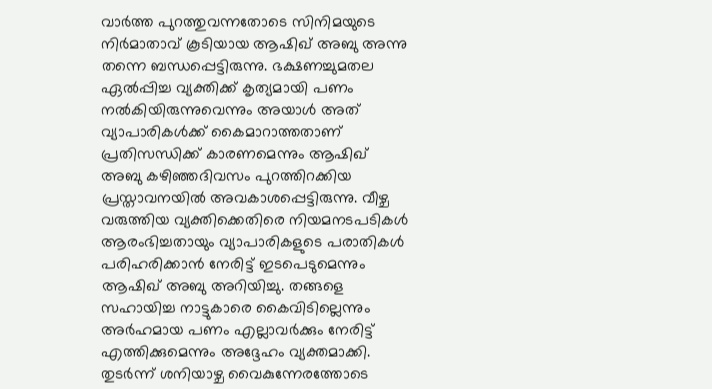വാർത്ത പുറത്തുവന്നതോടെ സിനിമയുടെ നിർമാതാവ് കൂടിയായ ആഷിഖ് അബു അന്നു തന്നെ ബന്ധപ്പെട്ടിരുന്നു. ഭക്ഷണച്ചുമതല ഏൽപ്പിച്ച വ്യക്തിക്ക് കൃത്യമായി പണം നൽകിയിരുന്നുവെന്നും അയാൾ അത് വ്യാപാരികൾക്ക് കൈമാറാത്തതാണ് പ്രതിസന്ധിക്ക് കാരണമെന്നും ആഷിഖ് അബു കഴിഞ്ഞദിവസം പുറത്തിറക്കിയ പ്രസ്താവനയിൽ അവകാശപ്പെട്ടിരുന്നു. വീഴ്ച വരുത്തിയ വ്യക്തിക്കെതിരെ നിയമനടപടികൾ ആരംഭിച്ചതായും വ്യാപാരികളുടെ പരാതികൾ പരിഹരിക്കാൻ നേരിട്ട് ഇടപെടുമെന്നും ആഷിഖ് അബു അറിയിച്ചു. തങ്ങളെ സഹായിച്ച നാട്ടുകാരെ കൈവിടില്ലെന്നും അർഹമായ പണം എല്ലാവർക്കും നേരിട്ട് എത്തിക്കുമെന്നും അദ്ദേഹം വ്യക്തമാക്കി. തുടർന്ന് ശനിയാഴ്ച വൈകുന്നേരത്തോടെ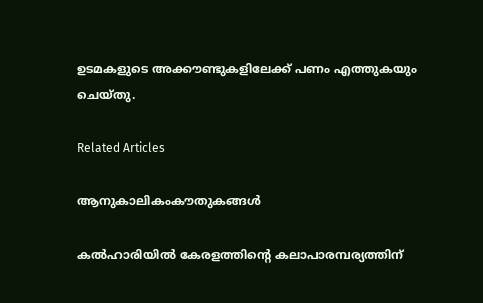ഉടമകളുടെ അക്കൗണ്ടുകളിലേക്ക് പണം എത്തുകയും ചെയ്തു.

Related Articles

ആനുകാലികംകൗതുകങ്ങൾ

കൽഹാരിയിൽ കേരളത്തിന്റെ കലാപാരമ്പര്യത്തിന്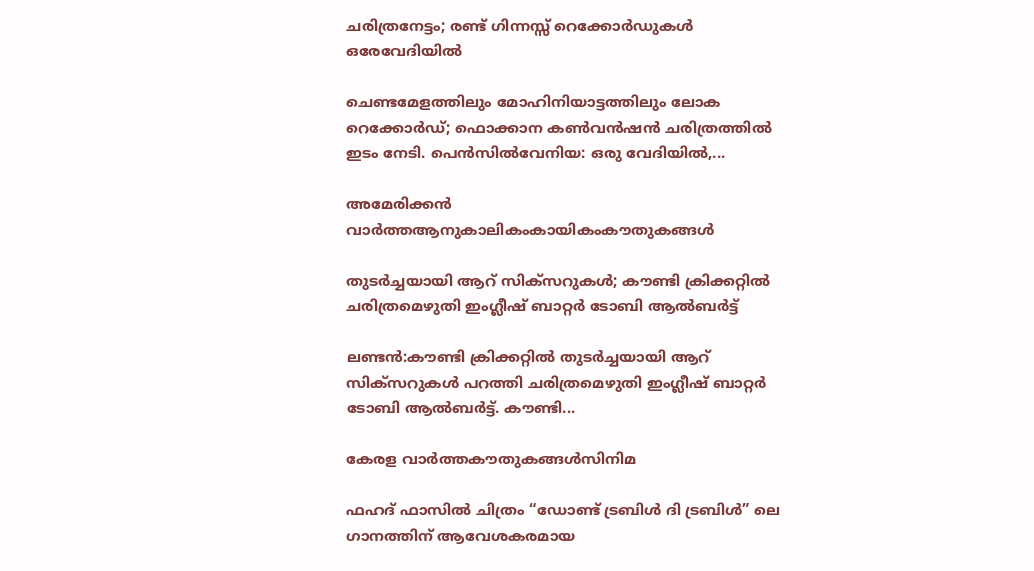ചരിത്രനേട്ടം; രണ്ട് ഗിന്നസ്സ് റെക്കോർഡുകൾ ഒരേവേദിയിൽ

ചെണ്ടമേളത്തിലും മോഹിനിയാട്ടത്തിലും ലോക റെക്കോർഡ്; ഫൊക്കാന കൺവൻഷൻ ചരിത്രത്തിൽ ഇടം നേടി. പെൻസിൽവേനിയ: ഒരു വേദിയിൽ,...

അമേരിക്കൻ വാർത്തആനുകാലികംകായികംകൗതുകങ്ങൾ

തുടർച്ചയായി ആറ് സിക്‌സറുകൾ; കൗണ്ടി ക്രിക്കറ്റിൽ ചരിത്രമെഴുതി ഇംഗ്ലീഷ് ബാറ്റർ ടോബി ആൽബർട്ട്

ലണ്ടൻ:കൗണ്ടി ക്രിക്കറ്റിൽ തുടർച്ചയായി ആറ് സിക്സറുകൾ പറത്തി ചരിത്രമെഴുതി ഇംഗ്ലീഷ് ബാറ്റർ ടോബി ആൽബർട്ട്. കൗണ്ടി...

കേരള വാർത്തകൗതുകങ്ങൾസിനിമ

ഫഹദ് ഫാസിൽ ചിത്രം “ഡോണ്ട് ട്രബിൾ ദി ട്രബിൾ” ലെ ഗാനത്തിന് ആവേശകരമായ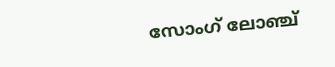സോംഗ് ലോഞ്ച്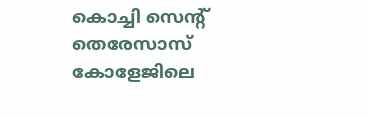കൊച്ചി സെന്റ്‌ തെരേസാസ് കോളേജിലെ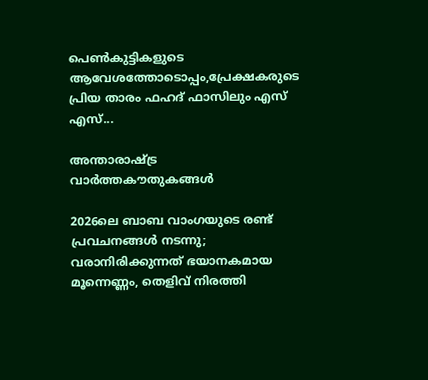പെൺകുട്ടികളുടെ ആവേശത്തോടൊപ്പം,പ്രേക്ഷകരുടെ പ്രിയ താരം ഫഹദ് ഫാസിലും എസ് എസ്...

അന്താരാഷ്ട്ര വാർത്തകൗതുകങ്ങൾ

2026ലെ ബാബ വാംഗയുടെ രണ്ട് പ്രവചനങ്ങൾ നടന്നു; വരാനിരിക്കുന്നത് ഭയാനകമായ മൂന്നെണ്ണം, തെളിവ് നിരത്തി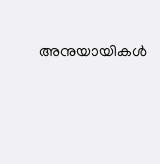അനുയായികൾ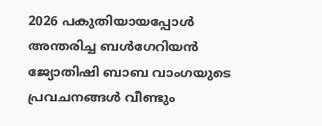2026 പകുതിയായപ്പോൾ അന്തരിച്ച ബൾഗേറിയൻ ജ്യോതിഷി ബാബ വാംഗയുടെ പ്രവചനങ്ങൾ വീണ്ടും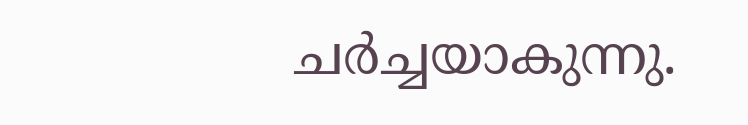ചർച്ചയാകുന്നു.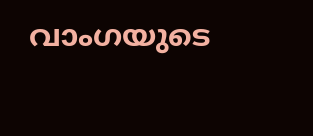വാംഗയുടെ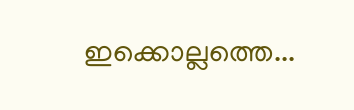ഇക്കൊല്ലത്തെ...